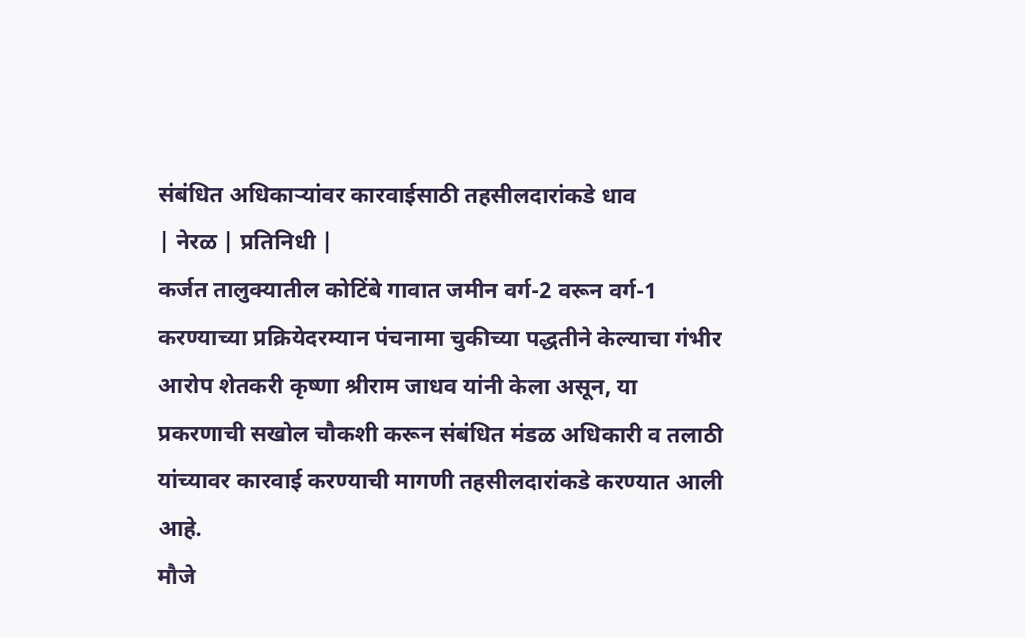संबंधित अधिकाऱ्यांवर कारवाईसाठी तहसीलदारांकडे धाव
| नेरळ | प्रतिनिधी |
कर्जत तालुक्यातील कोटिंबे गावात जमीन वर्ग-2 वरून वर्ग-1 करण्याच्या प्रक्रियेदरम्यान पंचनामा चुकीच्या पद्धतीने केल्याचा गंभीर आरोप शेतकरी कृष्णा श्रीराम जाधव यांनी केला असून, या प्रकरणाची सखोल चौकशी करून संबंधित मंडळ अधिकारी व तलाठी यांच्यावर कारवाई करण्याची मागणी तहसीलदारांकडे करण्यात आली आहे.
मौजे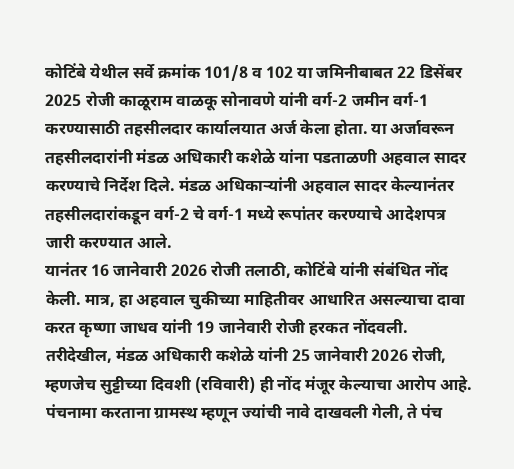कोटिंबे येथील सर्वे क्रमांक 101/8 व 102 या जमिनीबाबत 22 डिसेंबर 2025 रोजी काळूराम वाळकू सोनावणे यांनी वर्ग-2 जमीन वर्ग-1 करण्यासाठी तहसीलदार कार्यालयात अर्ज केला होता. या अर्जावरून तहसीलदारांनी मंडळ अधिकारी कशेळे यांना पडताळणी अहवाल सादर करण्याचे निर्देश दिले. मंडळ अधिकाऱ्यांनी अहवाल सादर केल्यानंतर तहसीलदारांकडून वर्ग-2 चे वर्ग-1 मध्ये रूपांतर करण्याचे आदेशपत्र जारी करण्यात आले.
यानंतर 16 जानेवारी 2026 रोजी तलाठी, कोटिंबे यांनी संबंधित नोंद केली. मात्र, हा अहवाल चुकीच्या माहितीवर आधारित असल्याचा दावा करत कृष्णा जाधव यांनी 19 जानेवारी रोजी हरकत नोंदवली. तरीदेखील, मंडळ अधिकारी कशेळे यांनी 25 जानेवारी 2026 रोजी, म्हणजेच सुट्टीच्या दिवशी (रविवारी) ही नोंद मंजूर केल्याचा आरोप आहे.
पंचनामा करताना ग्रामस्थ म्हणून ज्यांची नावे दाखवली गेली, ते पंच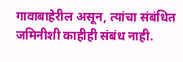गावाबाहेरील असून, त्यांचा संबंधित जमिनीशी काहीही संबंध नाही.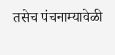तसेच पंचनाम्यावेळी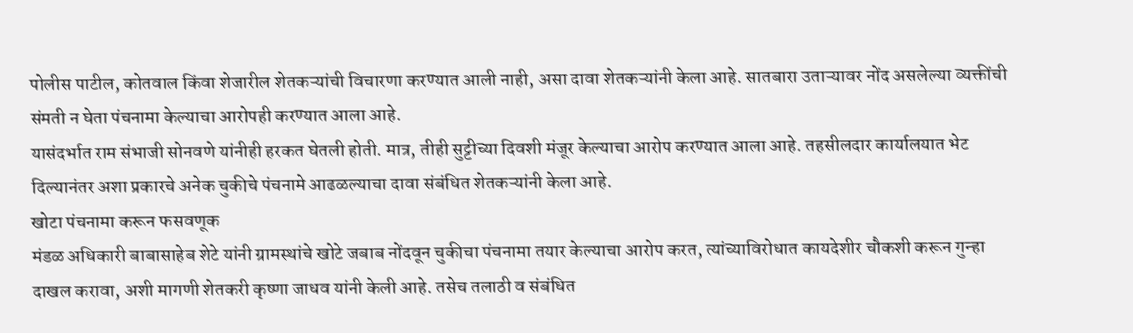पोलीस पाटील, कोतवाल किंवा शेजारील शेतकऱ्यांची विचारणा करण्यात आली नाही, असा दावा शेतकऱ्यांनी केला आहे. सातबारा उताऱ्यावर नोंद असलेल्या व्यक्तींची संमती न घेता पंचनामा केल्याचा आरोपही करण्यात आला आहे.
यासंदर्भात राम संभाजी सोनवणे यांनीही हरकत घेतली होती. मात्र, तीही सुट्टीच्या दिवशी मंजूर केल्याचा आरोप करण्यात आला आहे. तहसीलदार कार्यालयात भेट दिल्यानंतर अशा प्रकारचे अनेक चुकीचे पंचनामे आढळल्याचा दावा संबंधित शेतकऱ्यांनी केला आहे.
खोटा पंचनामा करून फसवणूक
मंडळ अधिकारी बाबासाहेब शेटे यांनी ग्रामस्थांचे खोटे जबाब नोंदवून चुकीचा पंचनामा तयार केल्याचा आरोप करत, त्यांच्याविरोधात कायदेशीर चौकशी करून गुन्हा दाखल करावा, अशी मागणी शेतकरी कृष्णा जाधव यांनी केली आहे. तसेच तलाठी व संबंधित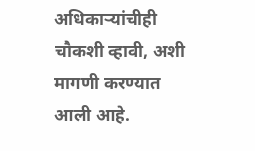अधिकाऱ्यांचीही चौकशी व्हावी, अशी मागणी करण्यात आली आहे.